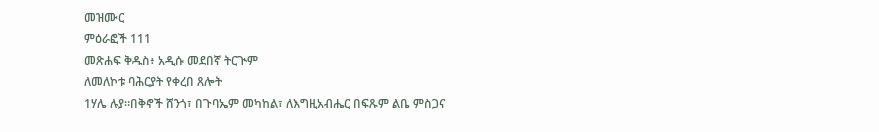መዝሙር
ምዕራፎች 111
መጽሐፍ ቅዱስ፥ አዲሱ መደበኛ ትርጒም
ለመለኮቱ ባሕርያት የቀረበ ጸሎት
1ሃሌ ሉያ።በቅኖች ሸንጎ፣ በጉባኤም መካከል፣ ለእግዚአብሔር በፍጹም ልቤ ምስጋና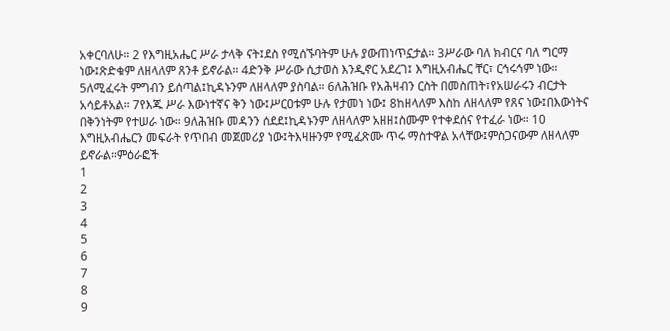አቀርባለሁ። 2 የእግዚአሔር ሥራ ታላቅ ናት፤ደስ የሚሰኙባትም ሁሉ ያውጠነጥኗታል። 3ሥራው ባለ ክብርና ባለ ግርማ ነው፤ጽድቁም ለዘላለም ጸንቶ ይኖራል። 4ድንቅ ሥራው ሲታወስ እንዲኖር አደረገ፤ እግዚአብሔር ቸር፣ ርኅሩኅም ነው። 5ለሚፈሩት ምግብን ይሰጣል፤ኪዳኑንም ለዘላለም ያስባል። 6ለሕዝቡ የአሕዛብን ርስት በመስጠት፣የአሠራሩን ብርታት አሳይቶአል። 7የእጁ ሥራ እውነተኛና ቅን ነው፤ሥርዐቱም ሁሉ የታመነ ነው፤ 8ከዘላለም እስከ ለዘላለም የጸና ነው፤በእውነትና በቅንነትም የተሠራ ነው። 9ለሕዝቡ መዳንን ሰደደ፤ኪዳኑንም ለዘላለም አዘዘ፤ስሙም የተቀደሰና የተፈራ ነው። 10 እግዚአብሔርን መፍራት የጥበብ መጀመሪያ ነው፤ትእዛዙንም የሚፈጽሙ ጥሩ ማስተዋል አላቸው፤ምስጋናውም ለዘላለም ይኖራል።ምዕራፎች
1
2
3
4
5
6
7
8
9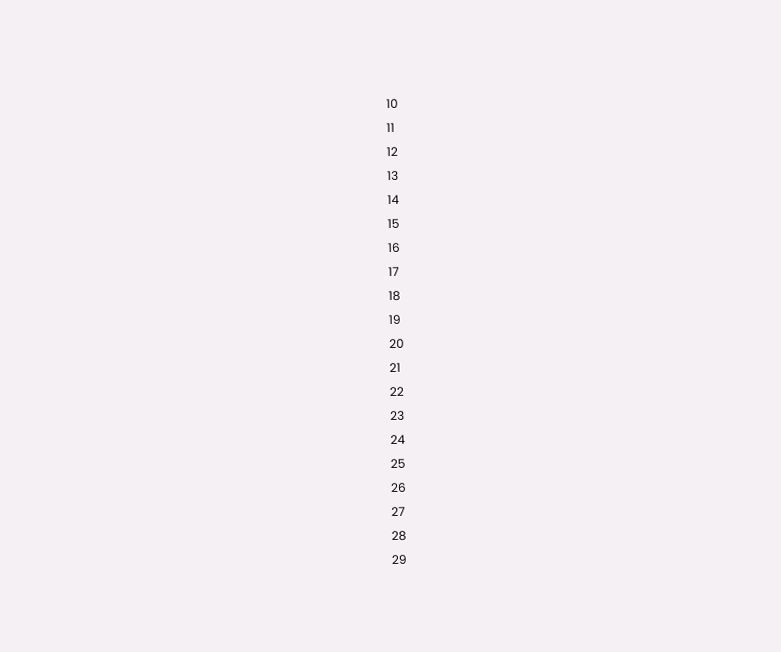10
11
12
13
14
15
16
17
18
19
20
21
22
23
24
25
26
27
28
29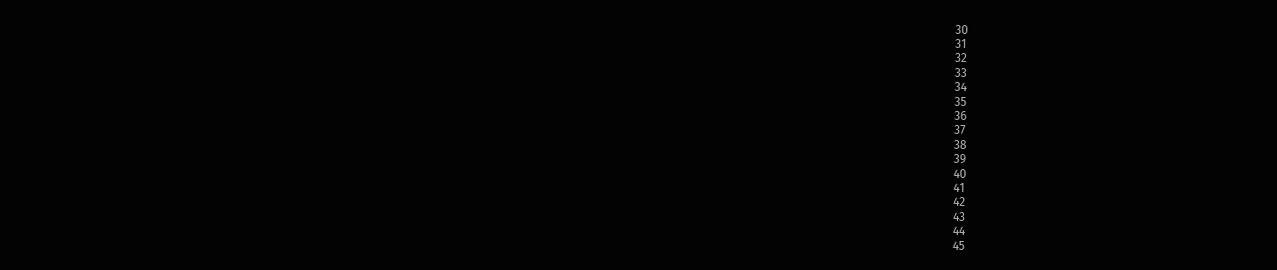30
31
32
33
34
35
36
37
38
39
40
41
42
43
44
45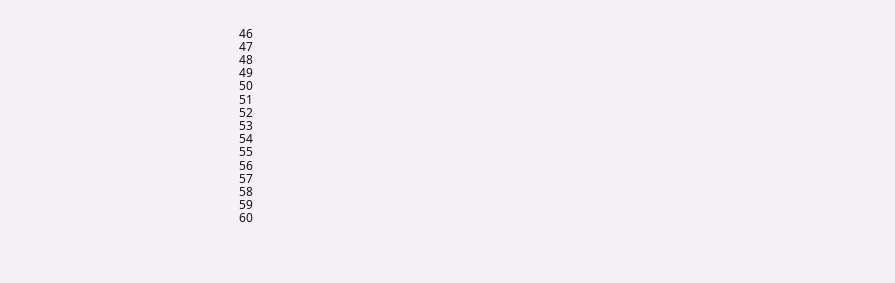46
47
48
49
50
51
52
53
54
55
56
57
58
59
60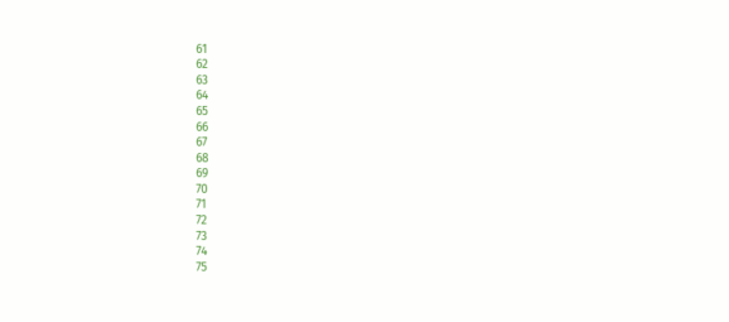61
62
63
64
65
66
67
68
69
70
71
72
73
74
75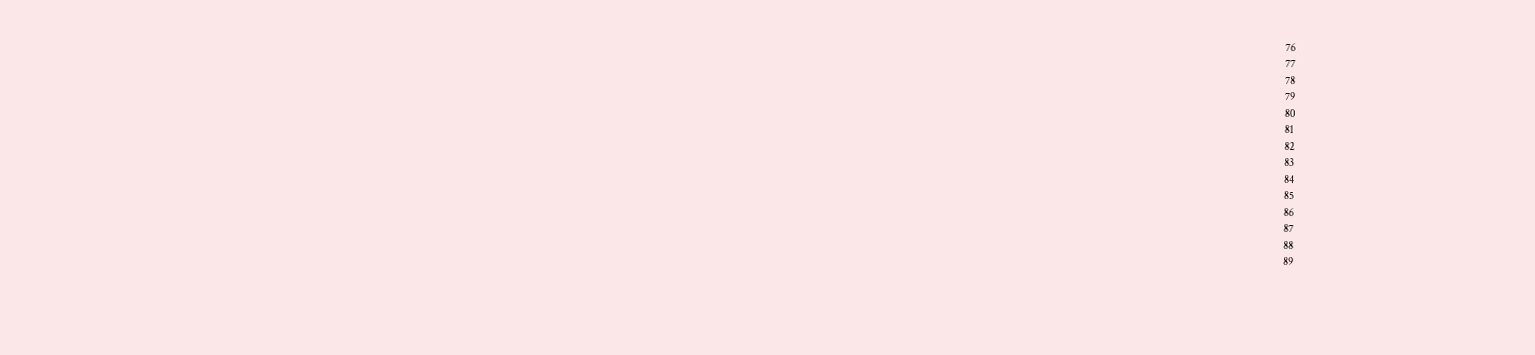76
77
78
79
80
81
82
83
84
85
86
87
88
89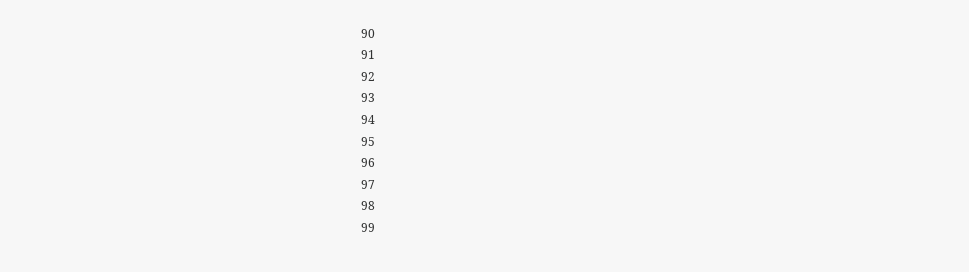90
91
92
93
94
95
96
97
98
99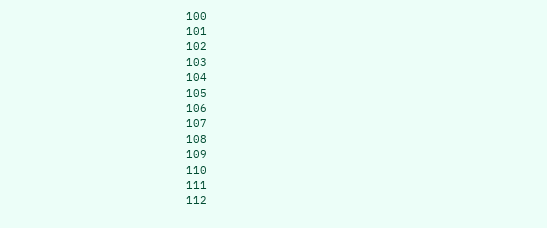100
101
102
103
104
105
106
107
108
109
110
111
112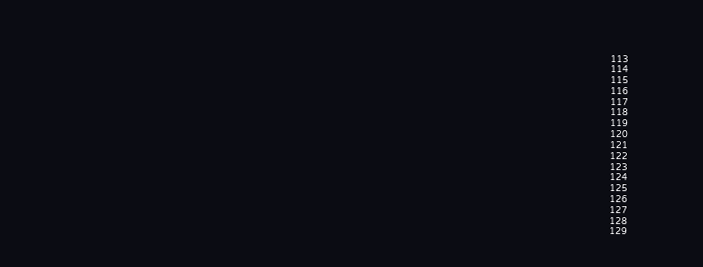113
114
115
116
117
118
119
120
121
122
123
124
125
126
127
128
129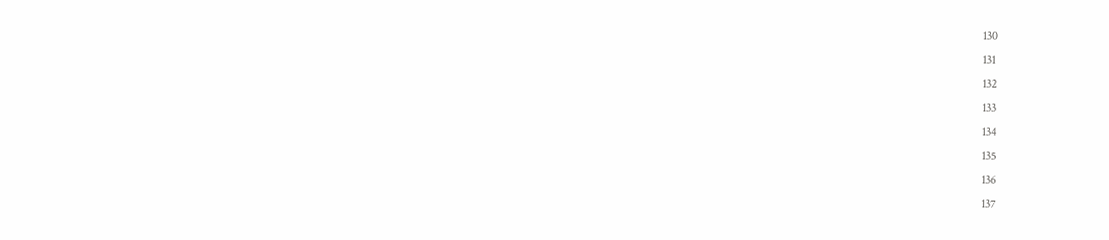130
131
132
133
134
135
136
137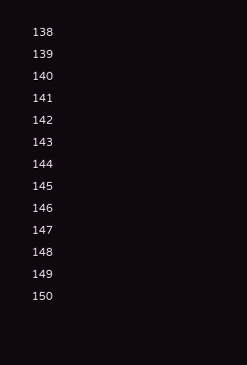138
139
140
141
142
143
144
145
146
147
148
149
150